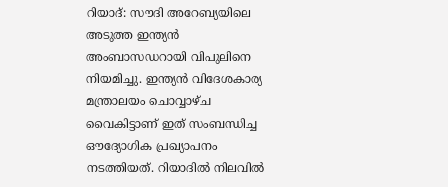റിയാദ്: സൗദി അറേബ്യയിലെ അടുത്ത ഇന്ത്യൻ അംബാസഡറായി വിപുലിനെ നിയമിച്ചു. ഇന്ത്യൻ വിദേശകാര്യ മന്ത്രാലയം ചൊവ്വാഴ്ച വൈകിട്ടാണ് ഇത് സംബന്ധിച്ച ഔദ്യോഗിക പ്രഖ്യാപനം നടത്തിയത്. റിയാദിൽ നിലവിൽ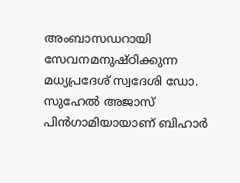അംബാസഡറായി സേവനമനുഷ്ഠിക്കുന്ന മധ്യപ്രദേശ് സ്വദേശി ഡോ. സുഹേൽ അജാസ് പിൻഗാമിയായാണ് ബിഹാർ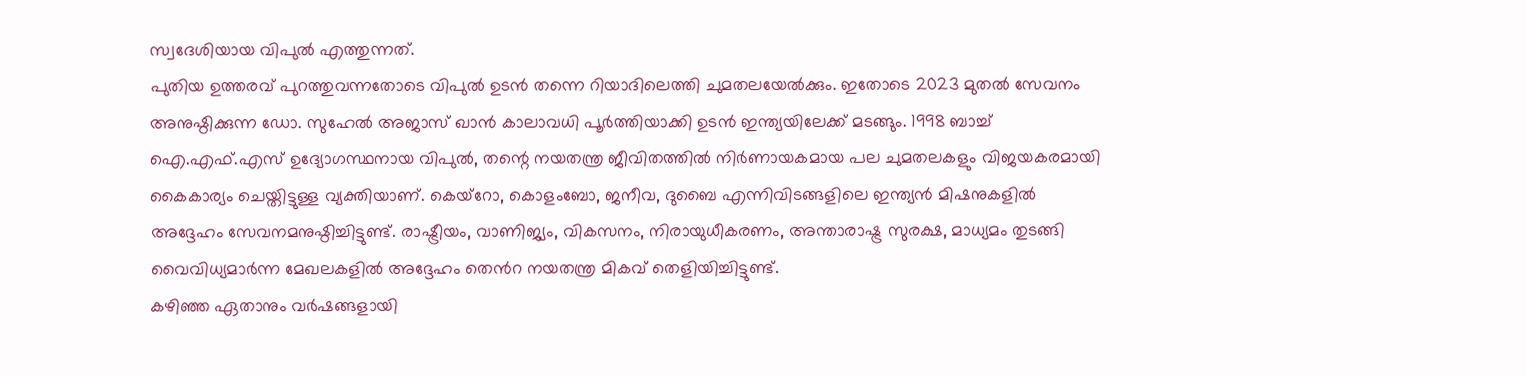സ്വദേശിയായ വിപുൽ എത്തുന്നത്.
പുതിയ ഉത്തരവ് പുറത്തുവന്നതോടെ വിപുൽ ഉടൻ തന്നെ റിയാദിലെത്തി ചുമതലയേൽക്കും. ഇതോടെ 2023 മുതൽ സേവനം അനുഷ്ഠിക്കുന്ന ഡോ. സുഹേൽ അജാസ് ഖാൻ കാലാവധി പൂർത്തിയാക്കി ഉടൻ ഇന്ത്യയിലേക്ക് മടങ്ങും. 1998 ബാച്ച് ഐ.എഫ്.എസ് ഉദ്യോഗസ്ഥനായ വിപുൽ, തന്റെ നയതന്ത്ര ജീവിതത്തിൽ നിർണായകമായ പല ചുമതലകളും വിജയകരമായി കൈകാര്യം ചെയ്തിട്ടുള്ള വ്യക്തിയാണ്. കെയ്റോ, കൊളംബോ, ജനീവ, ദുബൈ എന്നിവിടങ്ങളിലെ ഇന്ത്യൻ മിഷനുകളിൽ അദ്ദേഹം സേവനമനുഷ്ഠിച്ചിട്ടുണ്ട്. രാഷ്ട്രീയം, വാണിജ്യം, വികസനം, നിരായുധീകരണം, അന്താരാഷ്ട്ര സുരക്ഷ, മാധ്യമം തുടങ്ങി വൈവിധ്യമാർന്ന മേഖലകളിൽ അദ്ദേഹം തെൻറ നയതന്ത്ര മികവ് തെളിയിച്ചിട്ടുണ്ട്.
കഴിഞ്ഞ ഏതാനും വർഷങ്ങളായി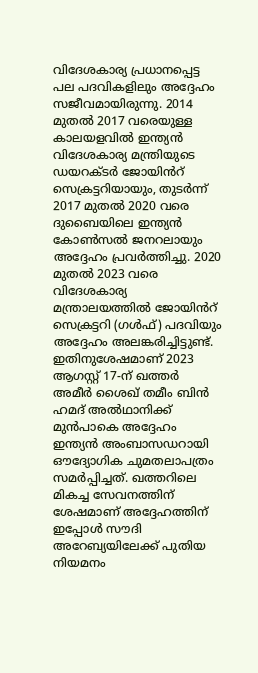വിദേശകാര്യ പ്രധാനപ്പെട്ട പല പദവികളിലും അദ്ദേഹം സജീവമായിരുന്നു. 2014 മുതൽ 2017 വരെയുള്ള കാലയളവിൽ ഇന്ത്യൻ വിദേശകാര്യ മന്ത്രിയുടെ ഡയറക്ടർ ജോയിൻറ് സെക്രട്ടറിയായും, തുടർന്ന് 2017 മുതൽ 2020 വരെ ദുബൈയിലെ ഇന്ത്യൻ കോൺസൽ ജനറലായും അദ്ദേഹം പ്രവർത്തിച്ചു. 2020 മുതൽ 2023 വരെ വിദേശകാര്യ മന്ത്രാലയത്തിൽ ജോയിൻറ് സെക്രട്ടറി (ഗൾഫ്) പദവിയും അദ്ദേഹം അലങ്കരിച്ചിട്ടുണ്ട്. ഇതിനുശേഷമാണ് 2023 ആഗസ്റ്റ് 17-ന് ഖത്തർ അമീർ ശൈഖ് തമീം ബിൻ ഹമദ് അൽഥാനിക്ക് മുൻപാകെ അദ്ദേഹം ഇന്ത്യൻ അംബാസഡറായി ഔദ്യോഗിക ചുമതലാപത്രം സമർപ്പിച്ചത്. ഖത്തറിലെ മികച്ച സേവനത്തിന് ശേഷമാണ് അദ്ദേഹത്തിന് ഇപ്പോൾ സൗദി അറേബ്യയിലേക്ക് പുതിയ നിയമനം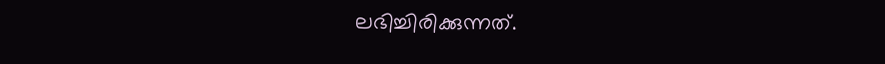ലഭിച്ചിരിക്കുന്നത്.